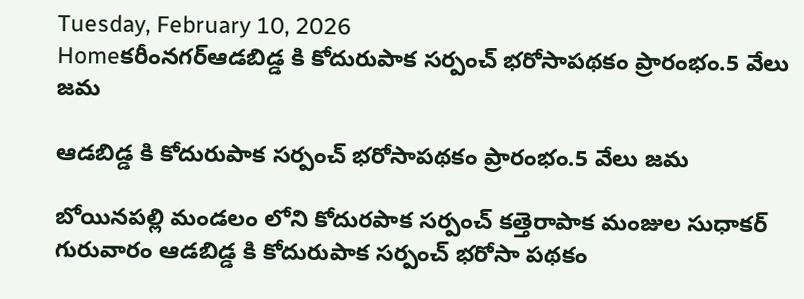Tuesday, February 10, 2026
Homeకరీంనగర్ఆడబిడ్డ కి కోదురుపాక సర్పంచ్ భరోసాపథకం ప్రారంభం.5 వేలు జమ

ఆడబిడ్డ కి కోదురుపాక సర్పంచ్ భరోసాపథకం ప్రారంభం.5 వేలు జమ

బోయినపల్లి మండలం లోని కోదురపాక సర్పంచ్ కత్తెరాపాక మంజుల సుధాకర్ గురువారం ఆడబిడ్డ కి కోదురుపాక సర్పంచ్ భరోసా పథకం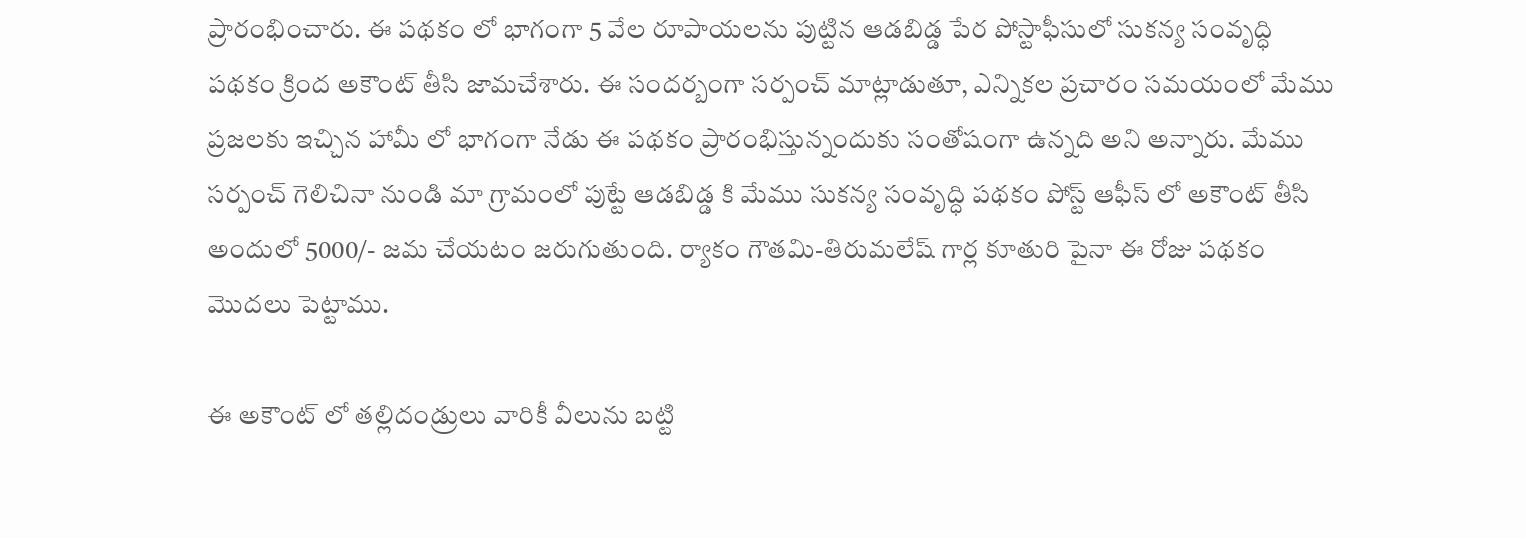ప్రారంభించారు. ఈ పథకం లో భాగంగా 5 వేల రూపాయలను పుట్టిన ఆడబిడ్డ పేర పోస్టాఫీసులో సుకన్య సంవృద్ధి పథకం క్రింద అకౌంట్ తీసి జామచేశారు. ఈ సందర్బంగా సర్పంచ్ మాట్లాడుతూ, ఎన్నికల ప్రచారం సమయంలో మేము ప్రజలకు ఇచ్చిన హామీ లో భాగంగా నేడు ఈ పథకం ప్రారంభిస్తున్నందుకు సంతోషంగా ఉన్నది అని అన్నారు. మేము సర్పంచ్ గెలిచినా నుండి మా గ్రామంలో పుట్టే ఆడబిడ్డ కి మేము సుకన్య సంవృద్ధి పథకం పోస్ట్ ఆఫీస్ లో అకౌంట్ తీసి అందులో 5000/- జమ చేయటం జరుగుతుంది. ర్యాకం గౌతమి-తిరుమలేష్ గార్ల కూతురి పైనా ఈ రోజు పథకం మొదలు పెట్టాము.

ఈ అకౌంట్ లో తల్లిదండ్రులు వారికీ వీలును బట్టి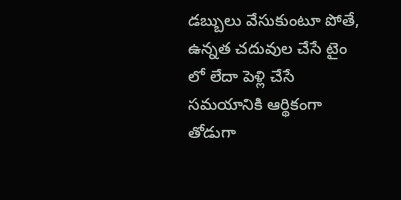డబ్బులు వేసుకుంటూ పోతే, ఉన్నత చదువుల చేసే టైం లో లేదా పెళ్లి చేసే సమయానికి ఆర్థికంగా తోడుగా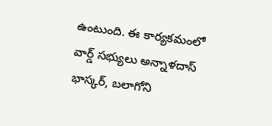ఉంటుంది. ఈ కార్యకమంలో వార్డ్ సభ్యులు అన్నాళదాస్ భాస్కర్, బలాగోని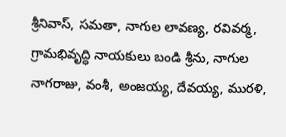శ్రీనివాస్, సమతా, నాగుల లావణ్య, రవివర్మ, గ్రామభివృద్ధి నాయకులు బండి శ్రీను, నాగుల నాగరాజు, వంశీ, అంజయ్య, దేవయ్య, మురళి,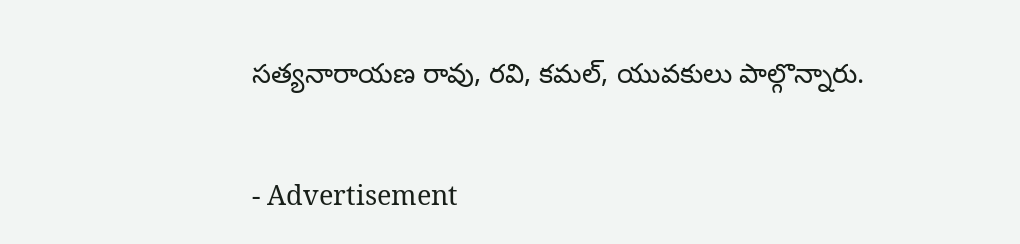సత్యనారాయణ రావు, రవి, కమల్, యువకులు పాల్గొన్నారు.

- Advertisement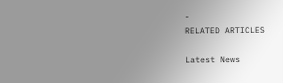-
RELATED ARTICLES

Latest News